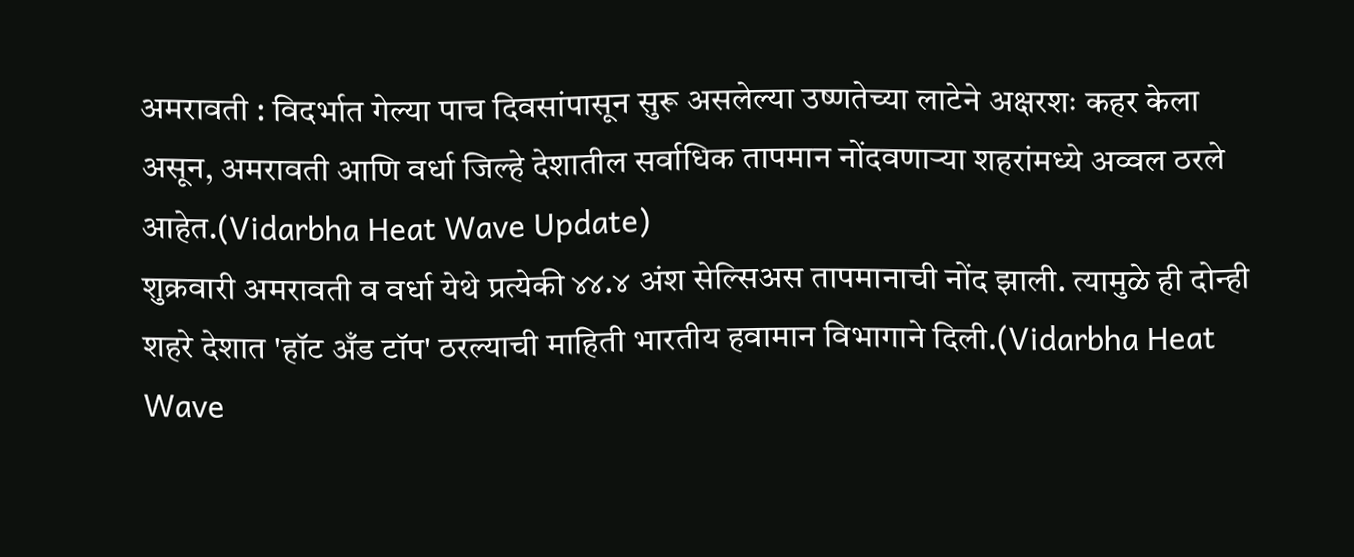अमरावती : विदर्भात गेल्या पाच दिवसांपासून सुरू असलेल्या उष्णतेच्या लाटेने अक्षरशः कहर केला असून, अमरावती आणि वर्धा जिल्हे देशातील सर्वाधिक तापमान नोंदवणाऱ्या शहरांमध्ये अव्वल ठरले आहेत.(Vidarbha Heat Wave Update)
शुक्रवारी अमरावती व वर्धा येथे प्रत्येकी ४४.४ अंश सेल्सिअस तापमानाची नोंद झाली. त्यामुळे ही दोन्ही शहरे देशात 'हॉट अँड टॉप' ठरल्याची माहिती भारतीय हवामान विभागाने दिली.(Vidarbha Heat Wave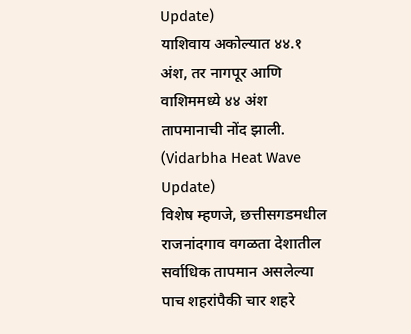Update)
याशिवाय अकोल्यात ४४.१ अंश, तर नागपूर आणि वाशिममध्ये ४४ अंश तापमानाची नोंद झाली. (Vidarbha Heat Wave Update)
विशेष म्हणजे, छत्तीसगडमधील राजनांदगाव वगळता देशातील सर्वाधिक तापमान असलेल्या पाच शहरांपैकी चार शहरे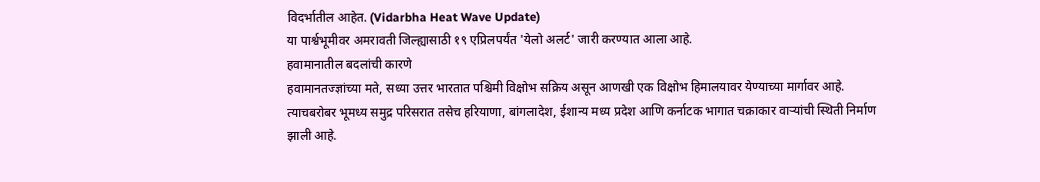विदर्भातील आहेत. (Vidarbha Heat Wave Update)
या पार्श्वभूमीवर अमरावती जिल्ह्यासाठी १९ एप्रिलपर्यंत 'येलो अलर्ट' जारी करण्यात आला आहे.
हवामानातील बदलांची कारणे
हवामानतज्ज्ञांच्या मते, सध्या उत्तर भारतात पश्चिमी विक्षोभ सक्रिय असून आणखी एक विक्षोभ हिमालयावर येण्याच्या मार्गावर आहे.
त्याचबरोबर भूमध्य समुद्र परिसरात तसेच हरियाणा, बांगलादेश, ईशान्य मध्य प्रदेश आणि कर्नाटक भागात चक्राकार वाऱ्यांची स्थिती निर्माण झाली आहे.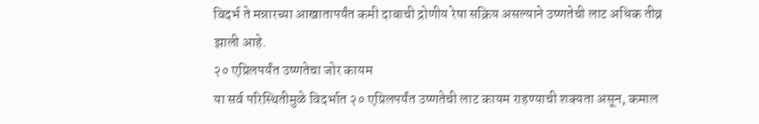विदर्भ ते मन्नारच्या आखातापर्यंत कमी दाबाची द्रोणीय रेषा सक्रिय असल्याने उष्णतेची लाट अधिक तीव्र झाली आहे.
२० एप्रिलपर्यंत उष्णतेचा जोर कायम
या सर्व परिस्थितीमुळे विदर्भात २० एप्रिलपर्यंत उष्णतेची लाट कायम राहण्याची शक्यता असून, कमाल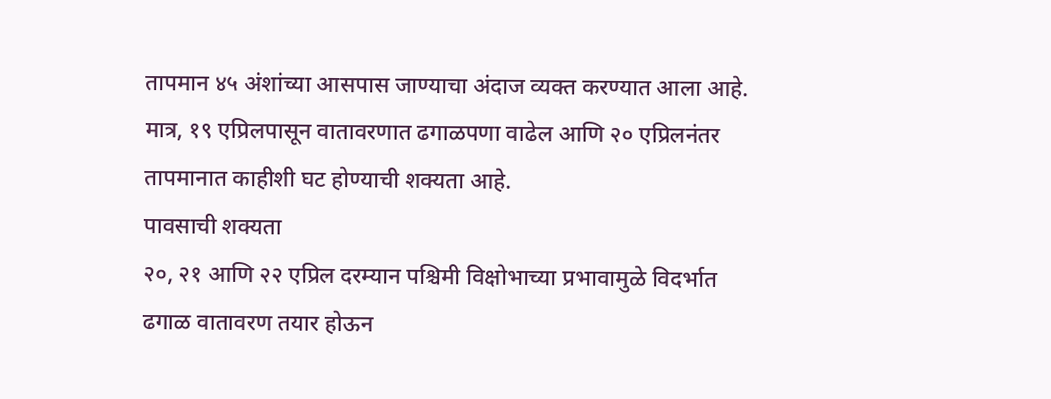तापमान ४५ अंशांच्या आसपास जाण्याचा अंदाज व्यक्त करण्यात आला आहे.
मात्र, १९ एप्रिलपासून वातावरणात ढगाळपणा वाढेल आणि २० एप्रिलनंतर तापमानात काहीशी घट होण्याची शक्यता आहे.
पावसाची शक्यता
२०, २१ आणि २२ एप्रिल दरम्यान पश्चिमी विक्षोभाच्या प्रभावामुळे विदर्भात ढगाळ वातावरण तयार होऊन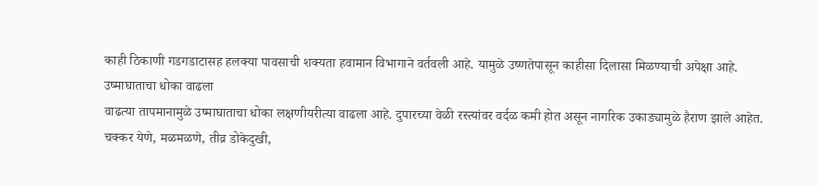काही ठिकाणी गडगडाटासह हलक्या पावसाची शक्यता हवामान विभागाने वर्तवली आहे. यामुळे उष्णतेपासून काहीसा दिलासा मिळण्याची अपेक्षा आहे.
उष्माघाताचा धोका वाढला
वाढत्या तापमानामुळे उष्माघाताचा धोका लक्षणीयरीत्या वाढला आहे. दुपारच्या वेळी रस्त्यांवर वर्दळ कमी होत असून नागरिक उकाड्यामुळे हैराण झाले आहेत.
चक्कर येणे, मळमळणे, तीव्र डोकेदुखी,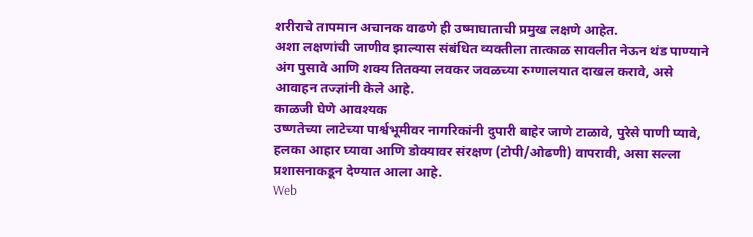शरीराचे तापमान अचानक वाढणे ही उष्माघाताची प्रमुख लक्षणे आहेत.
अशा लक्षणांची जाणीव झाल्यास संबंधित व्यक्तीला तात्काळ सावलीत नेऊन थंड पाण्याने अंग पुसावे आणि शक्य तितक्या लवकर जवळच्या रुग्णालयात दाखल करावे, असे आवाहन तज्ज्ञांनी केले आहे.
काळजी घेणे आवश्यक
उष्णतेच्या लाटेच्या पार्श्वभूमीवर नागरिकांनी दुपारी बाहेर जाणे टाळावे, पुरेसे पाणी प्यावे, हलका आहार घ्यावा आणि डोक्यावर संरक्षण (टोपी/ओढणी) वापरावी, असा सल्ला प्रशासनाकडून देण्यात आला आहे.
Web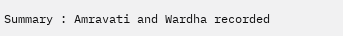Summary : Amravati and Wardha recorded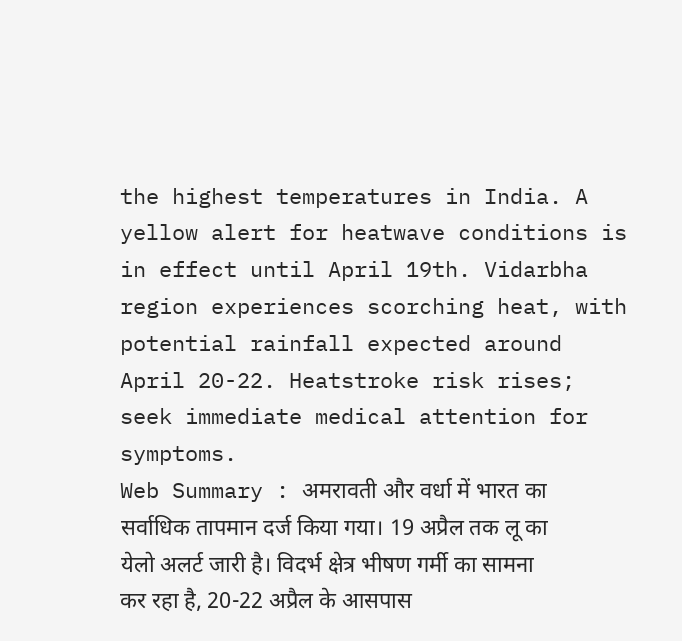the highest temperatures in India. A yellow alert for heatwave conditions is in effect until April 19th. Vidarbha region experiences scorching heat, with potential rainfall expected around April 20-22. Heatstroke risk rises; seek immediate medical attention for symptoms.
Web Summary : अमरावती और वर्धा में भारत का सर्वाधिक तापमान दर्ज किया गया। 19 अप्रैल तक लू का येलो अलर्ट जारी है। विदर्भ क्षेत्र भीषण गर्मी का सामना कर रहा है, 20-22 अप्रैल के आसपास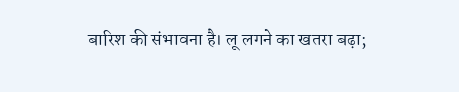बारिश की संभावना है। लू लगने का खतरा बढ़ा;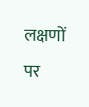लक्षणों पर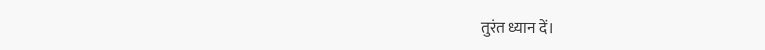तुरंत ध्यान दें।